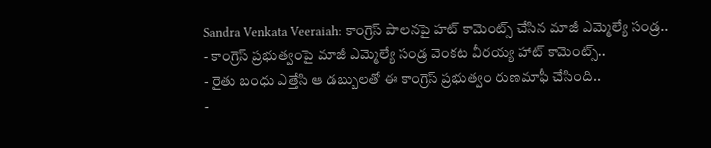Sandra Venkata Veeraiah: కాంగ్రెస్ పాలనపై హట్ కామెంట్స్ చేసిన మాజీ ఎమ్మెల్యే సండ్ర..
- కాంగ్రెస్ ప్రభుత్వంపై మాజీ ఎమ్మెల్యే సండ్ర వెంకట వీరయ్య హాట్ కామెంట్స్..
- రైతు బంధు ఎత్తేసి ఆ డబ్బులతో ఈ కాంగ్రెస్ ప్రభుత్వం రుణమాఫీ చేసింది..
-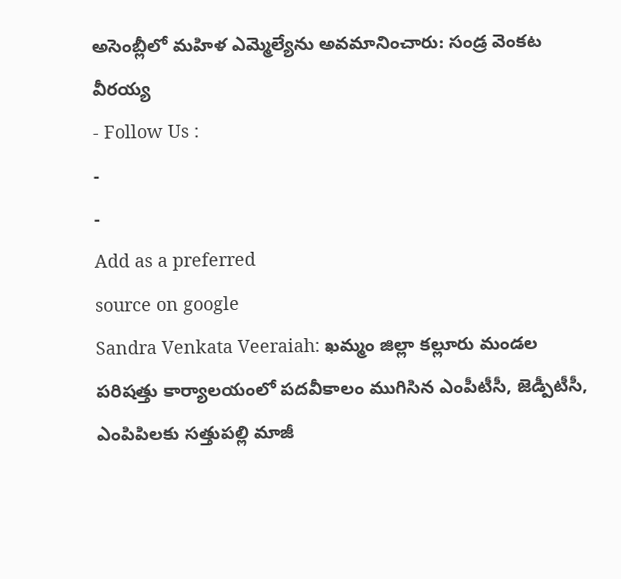అసెంబ్లీలో మహిళ ఎమ్మెల్యేను అవమానించారు: సండ్ర వెంకట వీరయ్య
- Follow Us :
-
-
Add as a preferred
source on google
Sandra Venkata Veeraiah: ఖమ్మం జిల్లా కల్లూరు మండల పరిషత్తు కార్యాలయంలో పదవీకాలం ముగిసిన ఎంపీటీసీ, జెడ్పీటీసీ, ఎంపిపిలకు సత్తుపల్లి మాజీ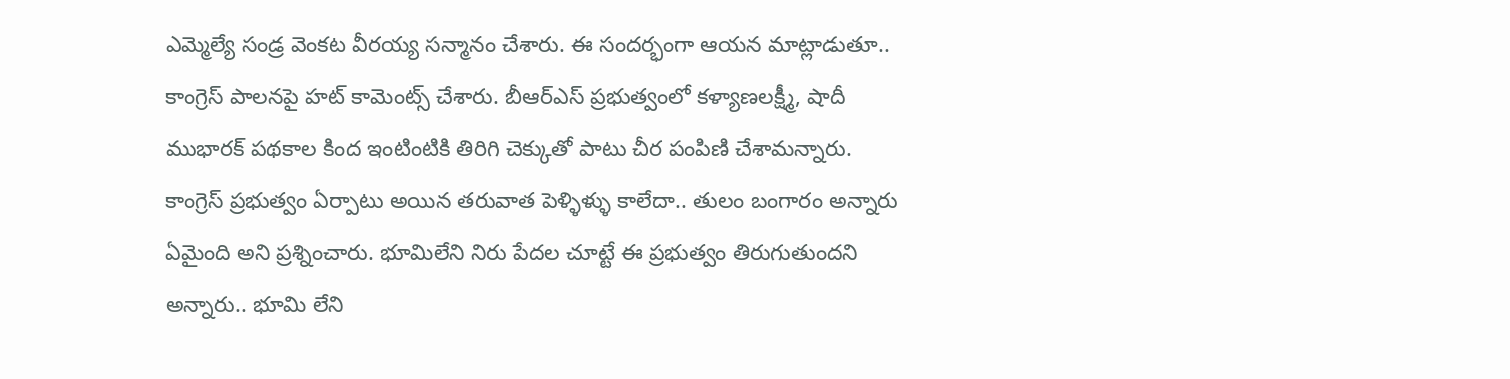ఎమ్మెల్యే సండ్ర వెంకట వీరయ్య సన్మానం చేశారు. ఈ సందర్భంగా ఆయన మాట్లాడుతూ.. కాంగ్రెస్ పాలనపై హట్ కామెంట్స్ చేశారు. బీఆర్ఎస్ ప్రభుత్వంలో కళ్యాణలక్ష్మీ, షాదీ ముభారక్ పథకాల కింద ఇంటింటికి తిరిగి చెక్కుతో పాటు చీర పంపిణి చేశామన్నారు. కాంగ్రెస్ ప్రభుత్వం ఏర్పాటు అయిన తరువాత పెళ్ళిళ్ళు కాలేదా.. తులం బంగారం అన్నారు ఏమైంది అని ప్రశ్నించారు. భూమిలేని నిరు పేదల చూట్టే ఈ ప్రభుత్వం తిరుగుతుందని అన్నారు.. భూమి లేని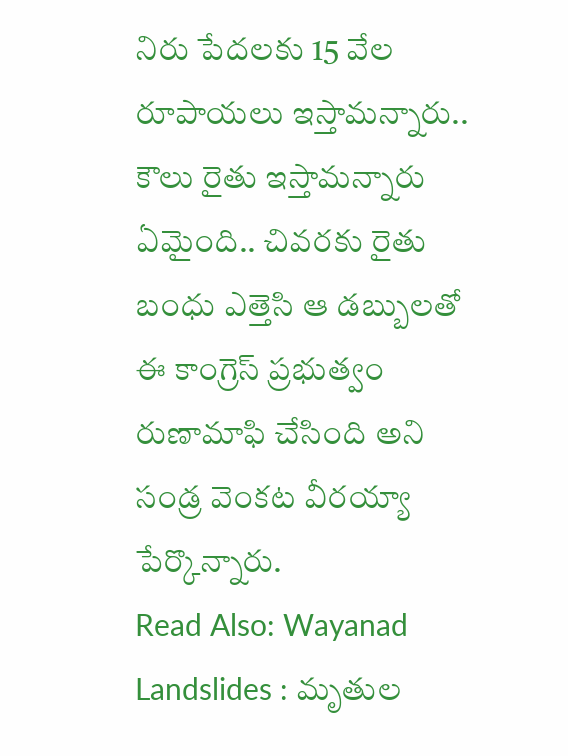నిరు పేదలకు 15 వేల రూపాయలు ఇస్తామన్నారు.. కౌలు రైతు ఇస్తామన్నారు ఏమైంది.. చివరకు రైతు బంధు ఎత్తెసి ఆ డబ్బులతో ఈ కాంగ్రెస్ ప్రభుత్వం రుణామాఫి చేసింది అని సండ్ర వెంకట వీరయ్యా పేర్కొన్నారు.
Read Also: Wayanad Landslides : మృతుల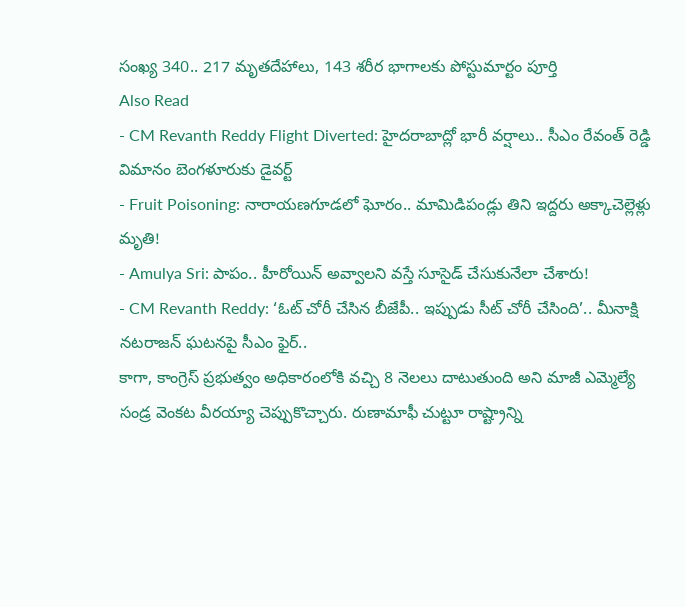సంఖ్య 340.. 217 మృతదేహాలు, 143 శరీర భాగాలకు పోస్టుమార్టం పూర్తి
Also Read
- CM Revanth Reddy Flight Diverted: హైదరాబాద్లో భారీ వర్షాలు.. సీఎం రేవంత్ రెడ్డి విమానం బెంగళూరుకు డైవర్ట్
- Fruit Poisoning: నారాయణగూడలో ఘోరం.. మామిడిపండ్లు తిని ఇద్దరు అక్కాచెల్లెళ్లు మృతి!
- Amulya Sri: పాపం.. హీరోయిన్ అవ్వాలని వస్తే సూసైడ్ చేసుకునేలా చేశారు!
- CM Revanth Reddy: ‘ఓట్ చోరీ చేసిన బీజేపీ.. ఇప్పుడు సీట్ చోరీ చేసింది’.. మీనాక్షి నటరాజన్ ఘటనపై సీఎం ఫైర్..
కాగా, కాంగ్రెస్ ప్రభుత్వం అధికారంలోకి వచ్చి 8 నెలలు దాటుతుంది అని మాజీ ఎమ్మెల్యే సండ్ర వెంకట వీరయ్యా చెప్పుకొచ్చారు. రుణామాఫీ చుట్టూ రాష్ట్రాన్ని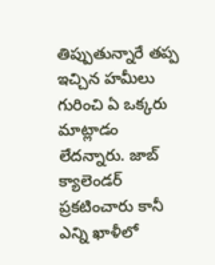తిప్పుతున్నారే తప్ప ఇచ్చిన హమీలు గురించి ఏ ఒక్కరు మాట్లాడం లేదన్నారు. జాబ్ క్యాలెండర్ ప్రకటించారు కానీ ఎన్ని ఖాళీలో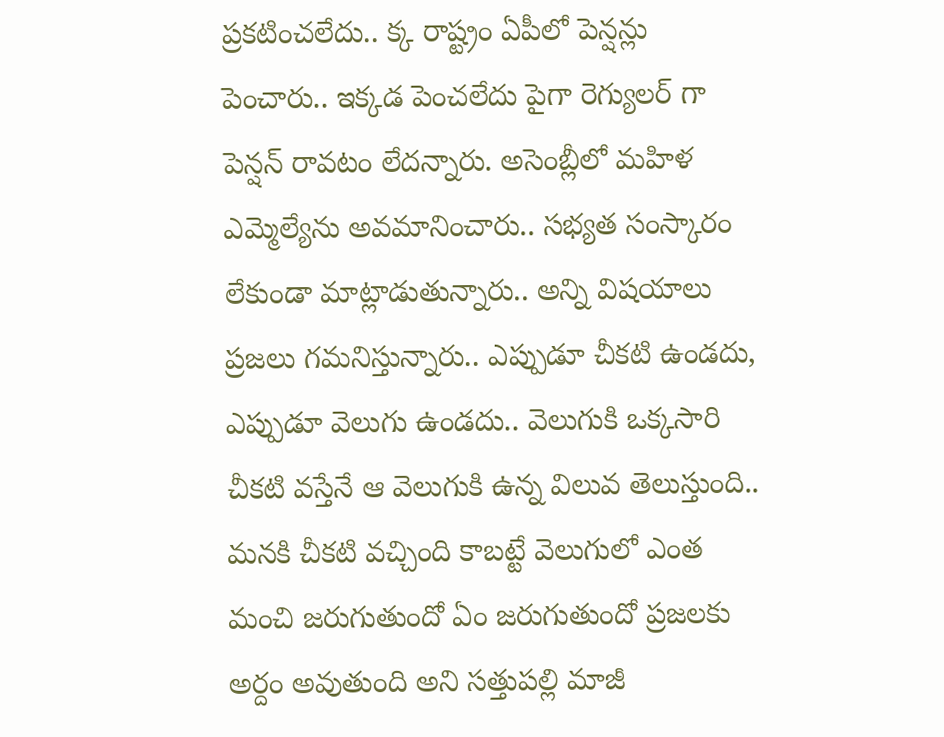ప్రకటించలేదు.. క్క రాష్ట్రం ఏపీలో పెన్షన్లు పెంచారు.. ఇక్కడ పెంచలేదు పైగా రెగ్యులర్ గా పెన్షన్ రావటం లేదన్నారు. అసెంబ్లీలో మహిళ ఎమ్మెల్యేను అవమానించారు.. సభ్యత సంస్కారం లేకుండా మాట్లాడుతున్నారు.. అన్ని విషయాలు ప్రజలు గమనిస్తున్నారు.. ఎప్పుడూ చీకటి ఉండదు, ఎప్పుడూ వెలుగు ఉండదు.. వెలుగుకి ఒక్కసారి చీకటి వస్తేనే ఆ వెలుగుకి ఉన్న విలువ తెలుస్తుంది.. మనకి చీకటి వచ్చింది కాబట్టే వెలుగులో ఎంత మంచి జరుగుతుందో ఏం జరుగుతుందో ప్రజలకు అర్దం అవుతుంది అని సత్తుపల్లి మాజీ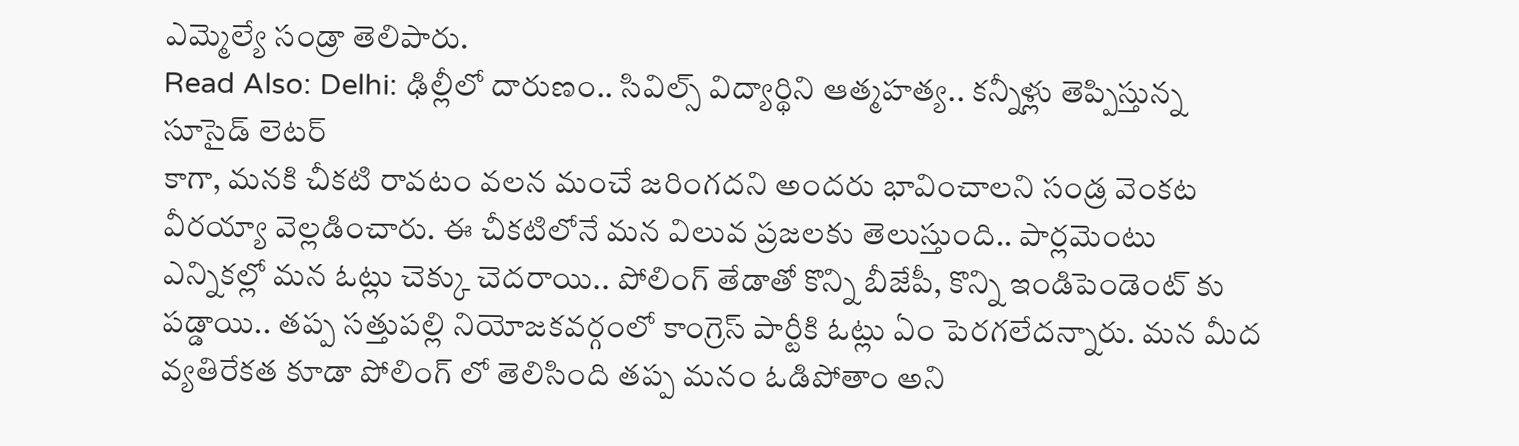ఎమ్మెల్యే సండ్రా తెలిపారు.
Read Also: Delhi: ఢిల్లీలో దారుణం.. సివిల్స్ విద్యార్థిని ఆత్మహత్య.. కన్నీళ్లు తెప్పిస్తున్న సూసైడ్ లెటర్
కాగా, మనకి చీకటి రావటం వలన మంచే జరింగదని అందరు భావించాలని సండ్ర వెంకట వీరయ్యా వెల్లడించారు. ఈ చీకటిలోనే మన విలువ ప్రజలకు తెలుస్తుంది.. పార్లమెంటు ఎన్నికల్లో మన ఓట్లు చెక్కు చెదరాయి.. పోలింగ్ తేడాతో కొన్ని బీజేపీ, కొన్ని ఇండిపెండెంట్ కు పడ్డాయి.. తప్ప సత్తుపల్లి నియోజకవర్గంలో కాంగ్రెస్ పార్టీకి ఓట్లు ఏం పెరగలేదన్నారు. మన మీద వ్యతిరేకత కూడా పోలింగ్ లో తెలిసింది తప్ప మనం ఓడిపోతాం అని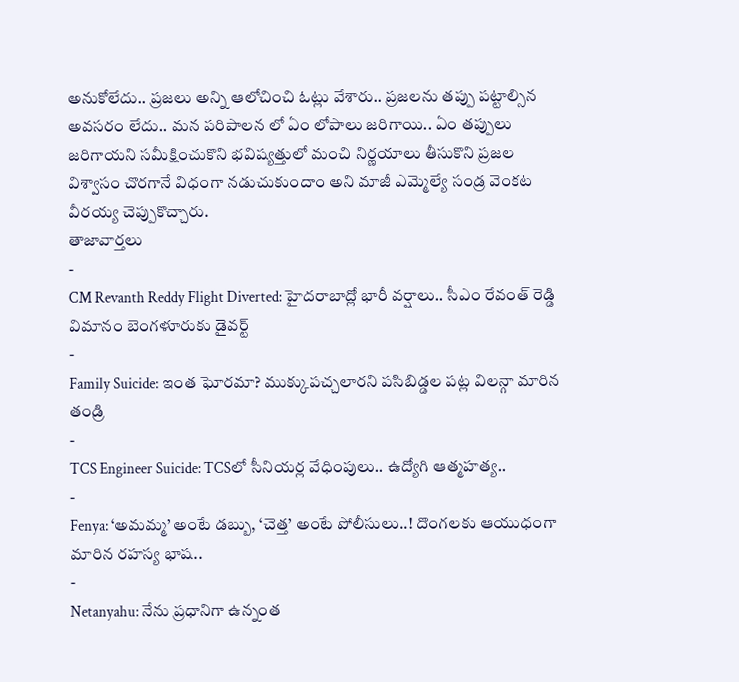అనుకోలేదు.. ప్రజలు అన్ని ఆలోచించి ఓట్లు వేశారు.. ప్రజలను తప్పు పట్టాల్సిన అవసరం లేదు.. మన పరిపాలన లో ఏం లోపాలు జరిగాయి.. ఏం తప్పులు జరిగాయని సమీక్షించుకొని భవిష్యత్తులో మంచి నిర్ణయాలు తీసుకొని ప్రజల విశ్వాసం చొరగానే విధంగా నడుచుకుందాం అని మాజీ ఎమ్మెల్యే సండ్ర వెంకట వీరయ్య చెప్పుకొచ్చారు.
తాజావార్తలు
-
CM Revanth Reddy Flight Diverted: హైదరాబాద్లో భారీ వర్షాలు.. సీఎం రేవంత్ రెడ్డి విమానం బెంగళూరుకు డైవర్ట్
-
Family Suicide: ఇంత ఘోరమా? ముక్కుపచ్చలారని పసిబిడ్డల పట్ల విలన్గా మారిన తండ్రి
-
TCS Engineer Suicide: TCSలో సీనియర్ల వేధింపులు.. ఉద్యోగి ఆత్మహత్య..
-
Fenya: ‘అమమ్మ’ అంటే డబ్బు, ‘చెత్త’ అంటే పోలీసులు..! దొంగలకు ఆయుధంగా మారిన రహస్య భాష..
-
Netanyahu: నేను ప్రధానిగా ఉన్నంత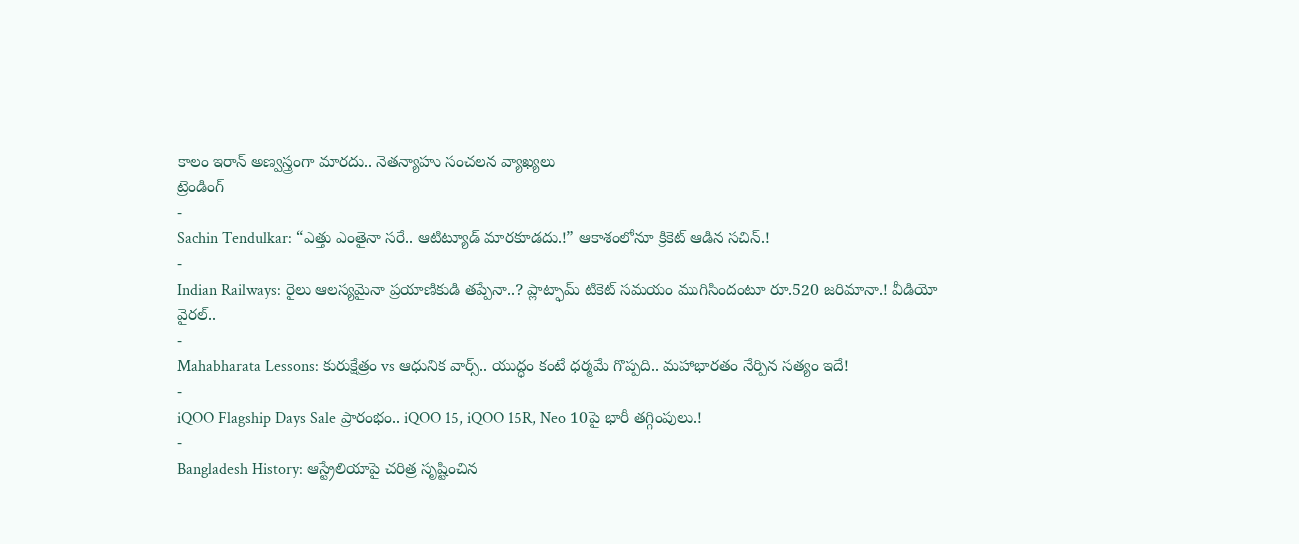కాలం ఇరాన్ అణ్వస్త్రంగా మారదు.. నెతన్యాహు సంచలన వ్యాఖ్యలు
ట్రెండింగ్
-
Sachin Tendulkar: “ఎత్తు ఎంతైనా సరే.. ఆటిట్యూడ్ మారకూడదు.!” ఆకాశంలోనూ క్రికెట్ ఆడిన సచిన్.!
-
Indian Railways: రైలు ఆలస్యమైనా ప్రయాణికుడి తప్పేనా..? ప్లాట్ఫామ్ టికెట్ సమయం ముగిసిందంటూ రూ.520 జరిమానా.! వీడియో వైరల్..
-
Mahabharata Lessons: కురుక్షేత్రం vs ఆధునిక వార్స్.. యుద్ధం కంటే ధర్మమే గొప్పది.. మహాభారతం నేర్పిన సత్యం ఇదే!
-
iQOO Flagship Days Sale ప్రారంభం.. iQOO 15, iQOO 15R, Neo 10పై భారీ తగ్గింపులు.!
-
Bangladesh History: ఆస్ట్రేలియాపై చరిత్ర సృష్టించిన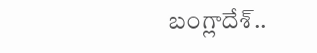బంగ్లాదేశ్..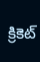క్రికెట్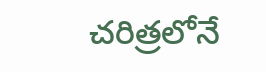చరిత్రలోనే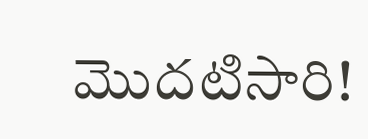మొదటిసారి!